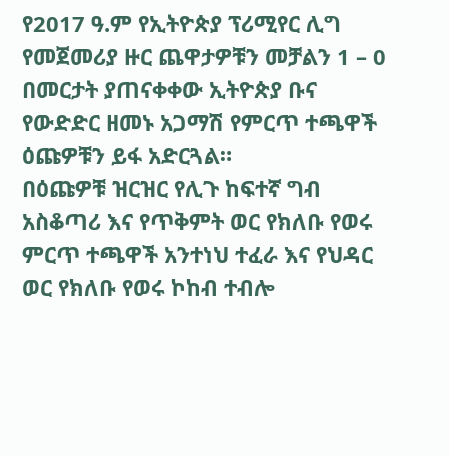የ2017 ዓ.ም የኢትዮጵያ ፕሪሚየር ሊግ የመጀመሪያ ዙር ጨዋታዎቹን መቻልን 1 – 0 በመርታት ያጠናቀቀው ኢትዮጵያ ቡና የውድድር ዘመኑ አጋማሽ የምርጥ ተጫዋች ዕጩዎቹን ይፋ አድርጓል።
በዕጩዎቹ ዝርዝር የሊጉ ከፍተኛ ግብ አስቆጣሪ እና የጥቅምት ወር የክለቡ የወሩ ምርጥ ተጫዋች አንተነህ ተፈራ እና የህዳር ወር የክለቡ የወሩ ኮከብ ተብሎ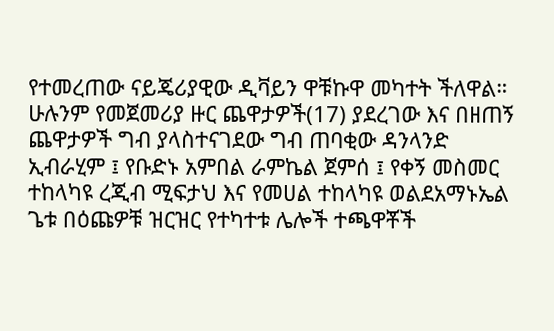የተመረጠው ናይጄሪያዊው ዲቫይን ዋቹኩዋ መካተት ችለዋል።
ሁሉንም የመጀመሪያ ዙር ጨዋታዎች(17) ያደረገው እና በዘጠኝ ጨዋታዎች ግብ ያላስተናገደው ግብ ጠባቂው ዳንላንድ ኢብራሂም ፤ የቡድኑ አምበል ራምኬል ጀምሰ ፤ የቀኝ መስመር ተከላካዩ ረጂብ ሚፍታህ እና የመሀል ተከላካዩ ወልደአማኑኤል ጌቱ በዕጩዎቹ ዝርዝር የተካተቱ ሌሎች ተጫዋቾች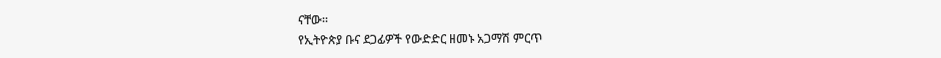ናቸው።
የኢትዮጵያ ቡና ደጋፊዎች የውድድር ዘመኑ አጋማሽ ምርጥ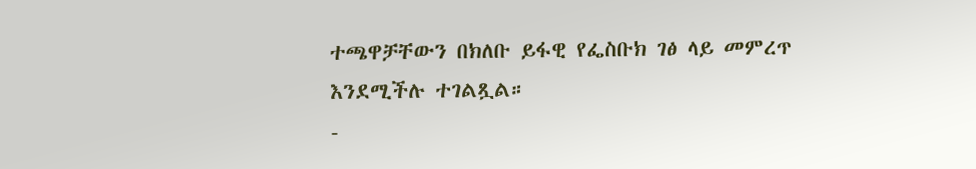ተጫዋቻቸውን በክለቡ ይፋዊ የፌስቡክ ገፅ ላይ መምረጥ እንደሚችሉ ተገልጿል።
-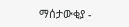ማሰታውቂያ -